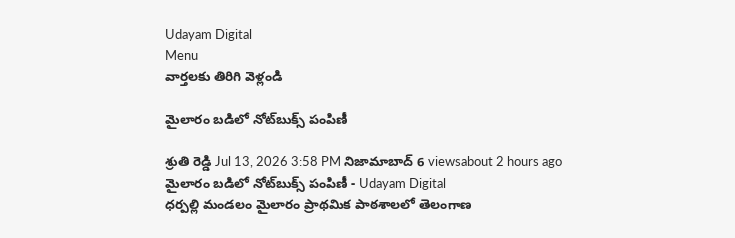Udayam Digital
Menu
వార్తలకు తిరిగి వెళ్లండి

మైలారం బడిలో నోట్‌బుక్స్ పంపిణీ

శ్రుతి రెడ్డి Jul 13, 2026 3:58 PM నిజామాబాద్ 6 viewsabout 2 hours ago
మైలారం బడిలో నోట్‌బుక్స్ పంపిణీ - Udayam Digital
ధర్పల్లి మండలం మైలారం ప్రాథమిక పాఠశాలలో తెలంగాణ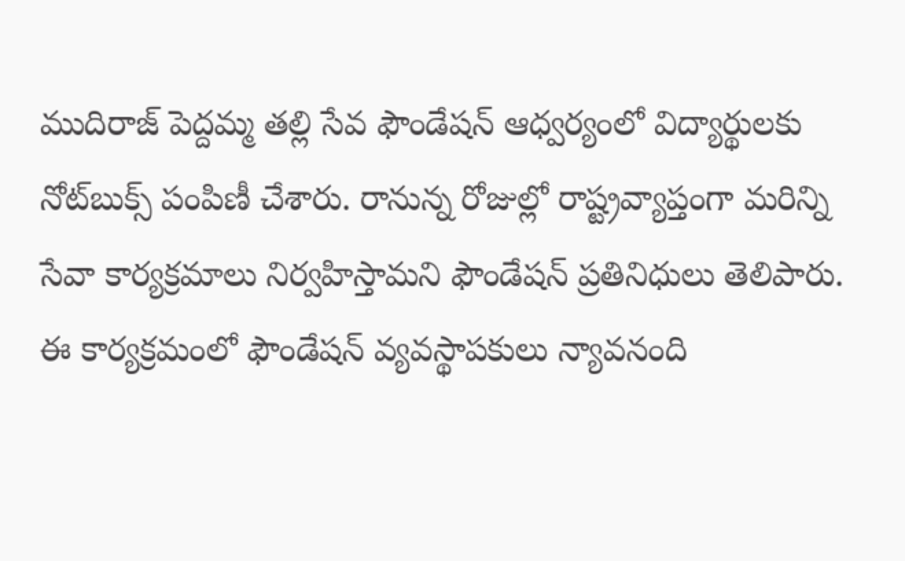ముదిరాజ్ పెద్దమ్మ తల్లి సేవ ఫౌండేషన్ ఆధ్వర్యంలో విద్యార్థులకు నోట్‌బుక్స్ పంపిణీ చేశారు. రానున్న రోజుల్లో రాష్ట్రవ్యాప్తంగా మరిన్ని సేవా కార్యక్రమాలు నిర్వహిస్తామని ఫౌండేషన్ ప్రతినిధులు తెలిపారు. ఈ కార్యక్రమంలో ఫౌండేషన్ వ్యవస్థాపకులు న్యావనంది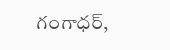గంగాధర్,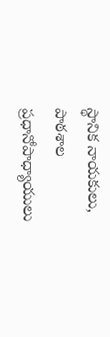స్థానిక నాయకులు, పాఠశాల ప్రధానోపాధ్యాయులు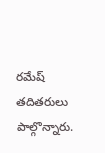రమేష్ తదితరులు పాల్గొన్నారు.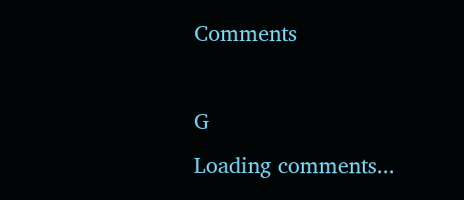Comments

G
Loading comments...